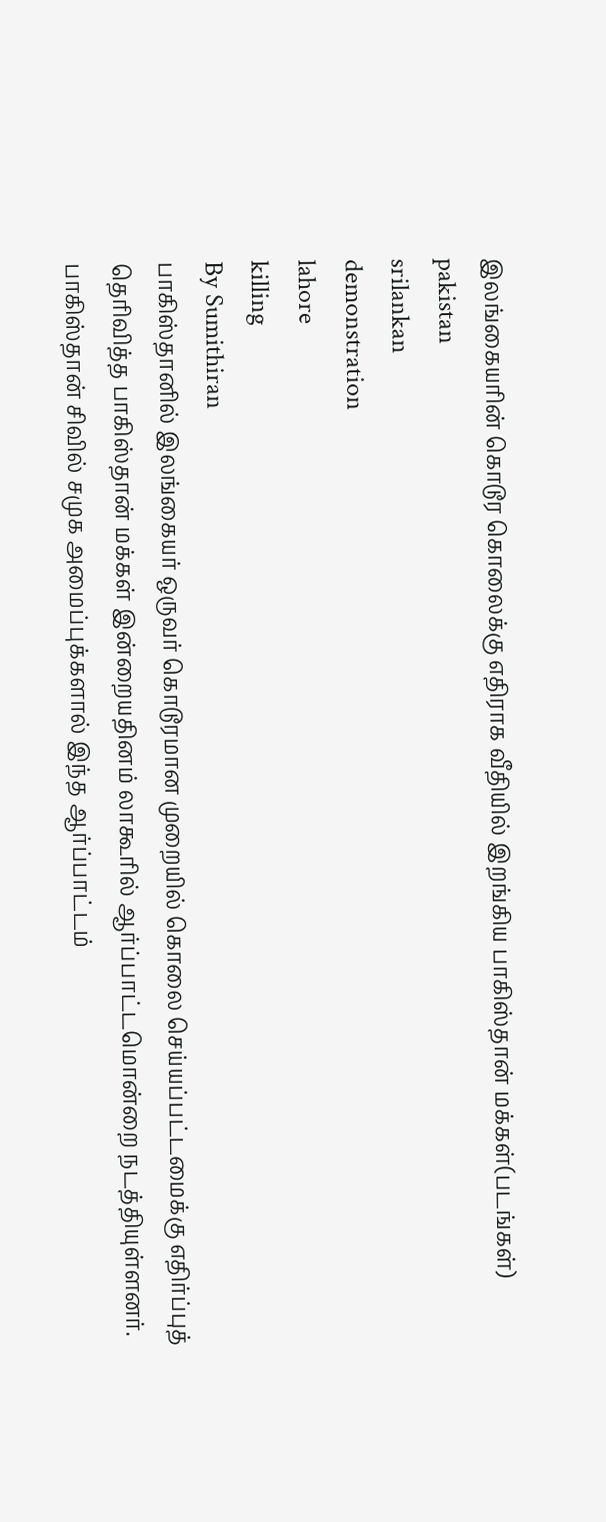இலங்கையரின் கொடூர கொலைக்கு எதிராக வீதியில் இறங்கிய பாகிஸ்தான் மக்கள்(படங்கள்)
pakistan
srilankan
demonstration
lahore
killing
By Sumithiran
பாகிஸ்தானில் இலங்கையர் ஒருவர் கொடூரமான முறையில் கொலை செய்யப்பட்டமைக்கு எதிர்ப்புத் தெரிவித்த பாகிஸ்தான் மக்கள் இன்றையதினம் லாகூரில் ஆர்ப்பாட்டமொன்றை நடத்தியுள்ளனர்.
பாகிஸ்தான் சிவில் சமுக அமைப்புக்களால் இந்த ஆர்ப்பாட்டம்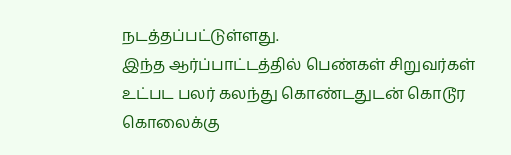நடத்தப்பட்டுள்ளது.
இந்த ஆர்ப்பாட்டத்தில் பெண்கள் சிறுவர்கள் உட்பட பலர் கலந்து கொண்டதுடன் கொடூர கொலைக்கு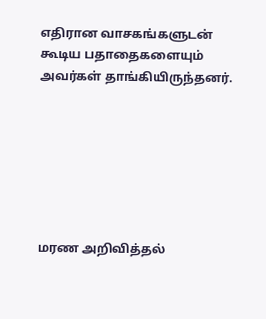எதிரான வாசகங்களுடன் கூடிய பதாதைகளையும் அவர்கள் தாங்கியிருந்தனர்.







மரண அறிவித்தல்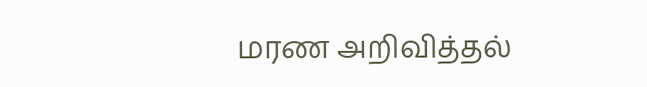மரண அறிவித்தல்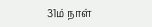31ம் நாள்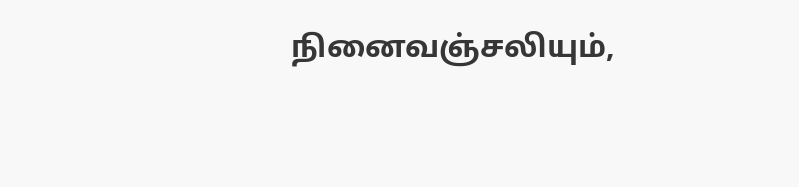நினைவஞ்சலியும்,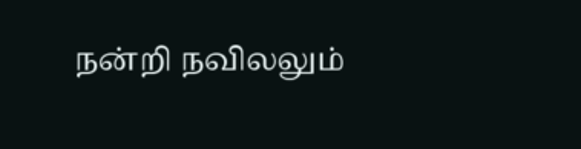நன்றி நவிலலும்